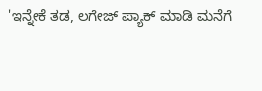'ಇನ್ನೇಕೆ ತಡ, ಲಗೇಜ್ ಪ್ಯಾಕ್ ಮಾಡಿ ಮನೆಗೆ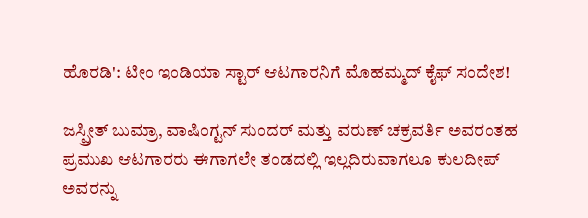ಹೊರಡಿ': ಟೀಂ ಇಂಡಿಯಾ ಸ್ಟಾರ್ ಆಟಗಾರನಿಗೆ ಮೊಹಮ್ಮದ್ ಕೈಫ್ ಸಂದೇಶ!

ಜಸ್ಪ್ರೀತ್ ಬುಮ್ರಾ, ವಾಷಿಂಗ್ಟನ್ ಸುಂದರ್ ಮತ್ತು ವರುಣ್ ಚಕ್ರವರ್ತಿ ಅವರಂತಹ ಪ್ರಮುಖ ಆಟಗಾರರು ಈಗಾಗಲೇ ತಂಡದಲ್ಲಿ ಇಲ್ಲದಿರುವಾಗಲೂ ಕುಲದೀಪ್ ಅವರನ್ನು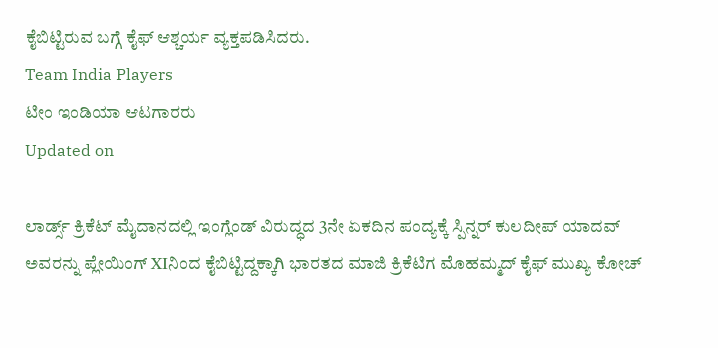ಕೈಬಿಟ್ಟಿರುವ ಬಗ್ಗೆ ಕೈಫ್ ಆಶ್ಚರ್ಯ ವ್ಯಕ್ತಪಡಿಸಿದರು.
Team India Players
ಟೀಂ ಇಂಡಿಯಾ ಆಟಗಾರರು
Updated on

ಲಾರ್ಡ್ಸ್ ಕ್ರಿಕೆಟ್ ಮೈದಾನದಲ್ಲಿ ಇಂಗ್ಲೆಂಡ್ ವಿರುದ್ಧದ 3ನೇ ಏಕದಿನ ಪಂದ್ಯಕ್ಕೆ ಸ್ಪಿನ್ನರ್ ಕುಲದೀಪ್ ಯಾದವ್ ಅವರನ್ನು ಪ್ಲೇಯಿಂಗ್ XIನಿಂದ ಕೈಬಿಟ್ಟಿದ್ದಕ್ಕಾಗಿ ಭಾರತದ ಮಾಜಿ ಕ್ರಿಕೆಟಿಗ ಮೊಹಮ್ಮದ್ ಕೈಫ್ ಮುಖ್ಯ ಕೋಚ್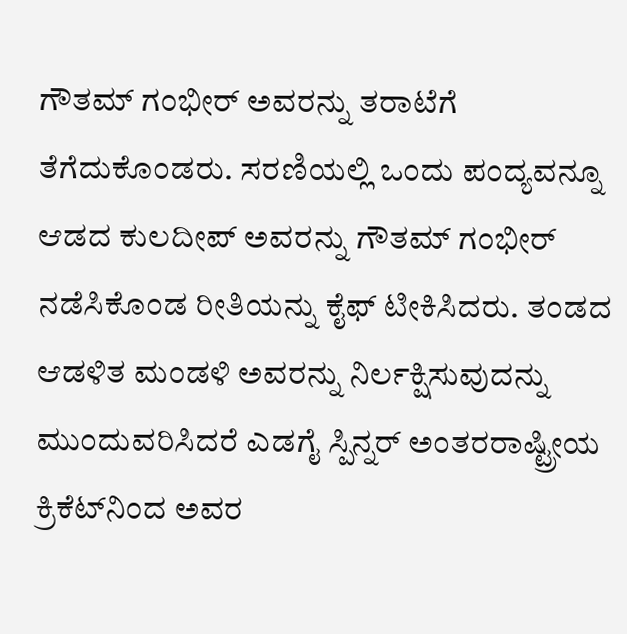ಗೌತಮ್ ಗಂಭೀರ್ ಅವರನ್ನು ತರಾಟೆಗೆ ತೆಗೆದುಕೊಂಡರು. ಸರಣಿಯಲ್ಲಿ ಒಂದು ಪಂದ್ಯವನ್ನೂ ಆಡದ ಕುಲದೀಪ್ ಅವರನ್ನು ಗೌತಮ್ ಗಂಭೀರ್ ನಡೆಸಿಕೊಂಡ ರೀತಿಯನ್ನು ಕೈಫ್ ಟೀಕಿಸಿದರು. ತಂಡದ ಆಡಳಿತ ಮಂಡಳಿ ಅವರನ್ನು ನಿರ್ಲಕ್ಷಿಸುವುದನ್ನು ಮುಂದುವರಿಸಿದರೆ ಎಡಗೈ ಸ್ಪಿನ್ನರ್ ಅಂತರರಾಷ್ಟ್ರೀಯ ಕ್ರಿಕೆಟ್‌ನಿಂದ ಅವರ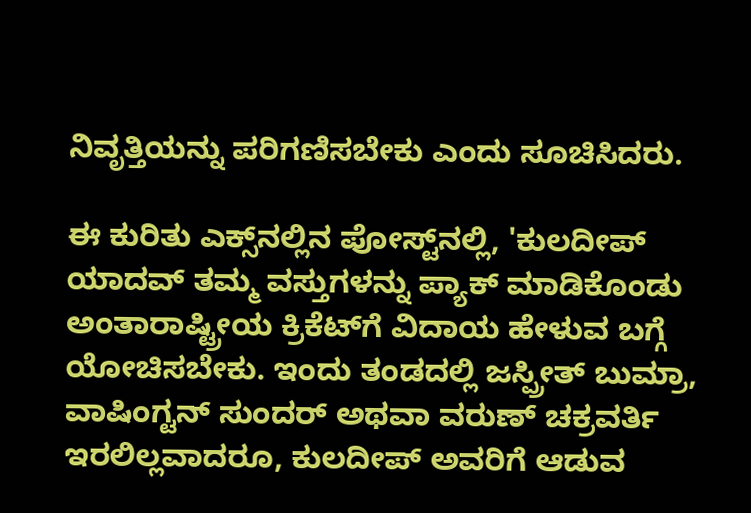ನಿವೃತ್ತಿಯನ್ನು ಪರಿಗಣಿಸಬೇಕು ಎಂದು ಸೂಚಿಸಿದರು.

ಈ ಕುರಿತು ಎಕ್ಸ್‌ನಲ್ಲಿನ ಪೋಸ್ಟ್‌ನಲ್ಲಿ, 'ಕುಲದೀಪ್ ಯಾದವ್ ತಮ್ಮ ವಸ್ತುಗಳನ್ನು ಪ್ಯಾಕ್ ಮಾಡಿಕೊಂಡು ಅಂತಾರಾಷ್ಟ್ರೀಯ ಕ್ರಿಕೆಟ್‌ಗೆ ವಿದಾಯ ಹೇಳುವ ಬಗ್ಗೆ ಯೋಚಿಸಬೇಕು. ಇಂದು ತಂಡದಲ್ಲಿ ಜಸ್ಪ್ರೀತ್ ಬುಮ್ರಾ, ವಾಷಿಂಗ್ಟನ್ ಸುಂದರ್ ಅಥವಾ ವರುಣ್ ಚಕ್ರವರ್ತಿ ಇರಲಿಲ್ಲವಾದರೂ, ಕುಲದೀಪ್ ಅವರಿಗೆ ಆಡುವ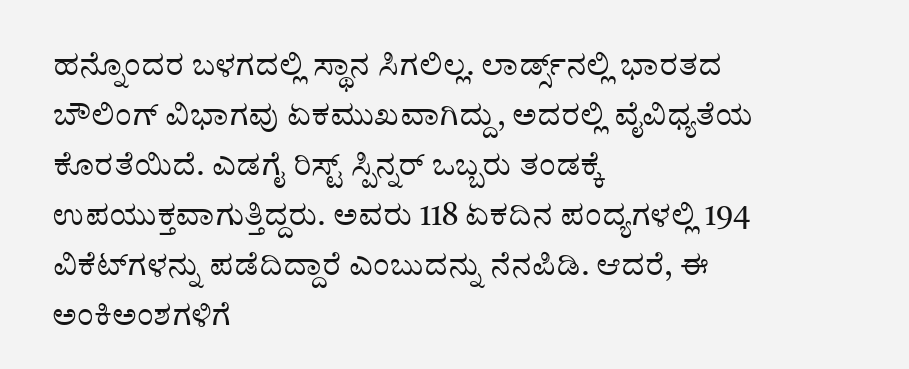ಹನ್ನೊಂದರ ಬಳಗದಲ್ಲಿ ಸ್ಥಾನ ಸಿಗಲಿಲ್ಲ. ಲಾರ್ಡ್ಸ್‌ನಲ್ಲಿ ಭಾರತದ ಬೌಲಿಂಗ್ ವಿಭಾಗವು ಏಕಮುಖವಾಗಿದ್ದು, ಅದರಲ್ಲಿ ವೈವಿಧ್ಯತೆಯ ಕೊರತೆಯಿದೆ. ಎಡಗೈ ರಿಸ್ಟ್ ಸ್ಪಿನ್ನರ್ ಒಬ್ಬರು ತಂಡಕ್ಕೆ ಉಪಯುಕ್ತವಾಗುತ್ತಿದ್ದರು. ಅವರು 118 ಏಕದಿನ ಪಂದ್ಯಗಳಲ್ಲಿ 194 ವಿಕೆಟ್‌ಗಳನ್ನು ಪಡೆದಿದ್ದಾರೆ ಎಂಬುದನ್ನು ನೆನಪಿಡಿ. ಆದರೆ, ಈ ಅಂಕಿಅಂಶಗಳಿಗೆ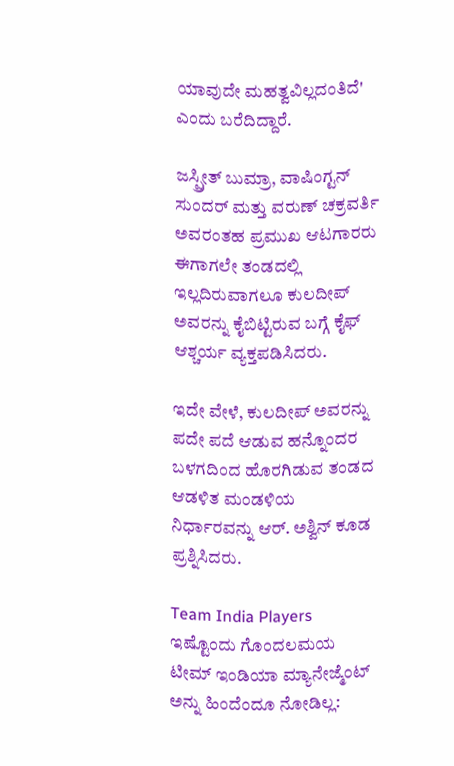ಯಾವುದೇ ಮಹತ್ವವಿಲ್ಲದಂತಿದೆ' ಎಂದು ಬರೆದಿದ್ದಾರೆ.

ಜಸ್ಪ್ರೀತ್ ಬುಮ್ರಾ, ವಾಷಿಂಗ್ಟನ್ ಸುಂದರ್ ಮತ್ತು ವರುಣ್ ಚಕ್ರವರ್ತಿ ಅವರಂತಹ ಪ್ರಮುಖ ಆಟಗಾರರು ಈಗಾಗಲೇ ತಂಡದಲ್ಲಿ ಇಲ್ಲದಿರುವಾಗಲೂ ಕುಲದೀಪ್ ಅವರನ್ನು ಕೈಬಿಟ್ಟಿರುವ ಬಗ್ಗೆ ಕೈಫ್ ಆಶ್ಚರ್ಯ ವ್ಯಕ್ತಪಡಿಸಿದರು.

ಇದೇ ವೇಳೆ, ಕುಲದೀಪ್ ಅವರನ್ನು ಪದೇ ಪದೆ ಆಡುವ ಹನ್ನೊಂದರ ಬಳಗದಿಂದ ಹೊರಗಿಡುವ ತಂಡದ ಆಡಳಿತ ಮಂಡಳಿಯ ನಿರ್ಧಾರವನ್ನು ಆರ್. ಅಶ್ವಿನ್ ಕೂಡ ಪ್ರಶ್ನಿಸಿದರು.

Team India Players
ಇಷ್ಟೊಂದು ಗೊಂದಲಮಯ ಟೀಮ್ ಇಂಡಿಯಾ ಮ್ಯಾನೇಜ್ಮೆಂಟ್ ಅನ್ನು ಹಿಂದೆಂದೂ ನೋಡಿಲ್ಲ: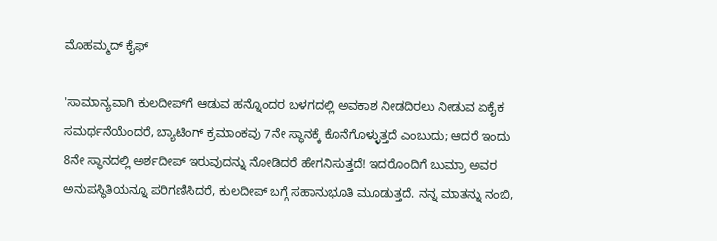ಮೊಹಮ್ಮದ್ ಕೈಫ್

'ಸಾಮಾನ್ಯವಾಗಿ ಕುಲದೀಪ್‌ಗೆ ಆಡುವ ಹನ್ನೊಂದರ ಬಳಗದಲ್ಲಿ ಅವಕಾಶ ನೀಡದಿರಲು ನೀಡುವ ಏಕೈಕ ಸಮರ್ಥನೆಯೆಂದರೆ, ಬ್ಯಾಟಿಂಗ್ ಕ್ರಮಾಂಕವು 7ನೇ ಸ್ಥಾನಕ್ಕೆ ಕೊನೆಗೊಳ್ಳುತ್ತದೆ ಎಂಬುದು; ಆದರೆ ಇಂದು 8ನೇ ಸ್ಥಾನದಲ್ಲಿ ಅರ್ಶದೀಪ್ ಇರುವುದನ್ನು ನೋಡಿದರೆ ಹೇಗನಿಸುತ್ತದೆ! ಇದರೊಂದಿಗೆ ಬುಮ್ರಾ ಅವರ ಅನುಪಸ್ಥಿತಿಯನ್ನೂ ಪರಿಗಣಿಸಿದರೆ, ಕುಲದೀಪ್ ಬಗ್ಗೆ ಸಹಾನುಭೂತಿ ಮೂಡುತ್ತದೆ. ನನ್ನ ಮಾತನ್ನು ನಂಬಿ,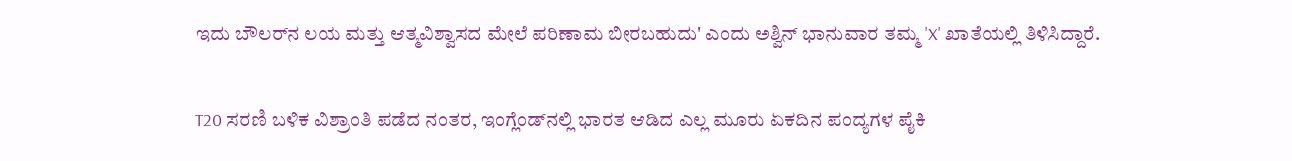ಇದು ಬೌಲರ್‌ನ ಲಯ ಮತ್ತು ಆತ್ಮವಿಶ್ವಾಸದ ಮೇಲೆ ಪರಿಣಾಮ ಬೀರಬಹುದು' ಎಂದು ಅಶ್ವಿನ್ ಭಾನುವಾರ ತಮ್ಮ 'X' ಖಾತೆಯಲ್ಲಿ ತಿಳಿಸಿದ್ದಾರೆ.

T20 ಸರಣಿ ಬಳಿಕ ವಿಶ್ರಾಂತಿ ಪಡೆದ ನಂತರ, ಇಂಗ್ಲೆಂಡ್‌ನಲ್ಲಿ ಭಾರತ ಆಡಿದ ಎಲ್ಲ ಮೂರು ಏಕದಿನ ಪಂದ್ಯಗಳ ಪೈಕಿ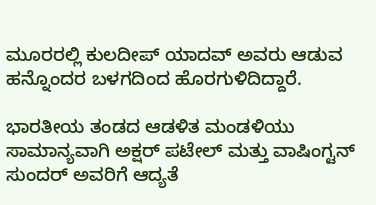ಮೂರರಲ್ಲಿ ಕುಲದೀಪ್ ಯಾದವ್ ಅವರು ಆಡುವ ಹನ್ನೊಂದರ ಬಳಗದಿಂದ ಹೊರಗುಳಿದಿದ್ದಾರೆ.

ಭಾರತೀಯ ತಂಡದ ಆಡಳಿತ ಮಂಡಳಿಯು ಸಾಮಾನ್ಯವಾಗಿ ಅಕ್ಷರ್ ಪಟೇಲ್ ಮತ್ತು ವಾಷಿಂಗ್ಟನ್ ಸುಂದರ್ ಅವರಿಗೆ ಆದ್ಯತೆ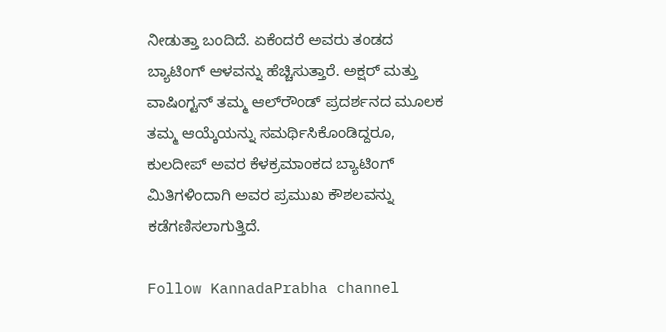ನೀಡುತ್ತಾ ಬಂದಿದೆ. ಏಕೆಂದರೆ ಅವರು ತಂಡದ ಬ್ಯಾಟಿಂಗ್ ಆಳವನ್ನು ಹೆಚ್ಚಿಸುತ್ತಾರೆ. ಅಕ್ಷರ್ ಮತ್ತು ವಾಷಿಂಗ್ಟನ್ ತಮ್ಮ ಆಲ್‌ರೌಂಡ್ ಪ್ರದರ್ಶನದ ಮೂಲಕ ತಮ್ಮ ಆಯ್ಕೆಯನ್ನು ಸಮರ್ಥಿಸಿಕೊಂಡಿದ್ದರೂ, ಕುಲದೀಪ್ ಅವರ ಕೆಳಕ್ರಮಾಂಕದ ಬ್ಯಾಟಿಂಗ್ ಮಿತಿಗಳಿಂದಾಗಿ ಅವರ ಪ್ರಮುಖ ಕೌಶಲವನ್ನು ಕಡೆಗಣಿಸಲಾಗುತ್ತಿದೆ.

Follow KannadaPrabha channel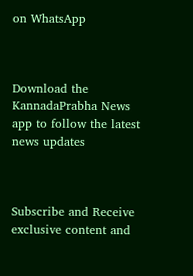on WhatsApp



Download the KannadaPrabha News app to follow the latest news updates



Subscribe and Receive exclusive content and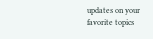updates on your favorite topics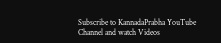Subscribe to KannadaPrabha YouTube Channel and watch Videos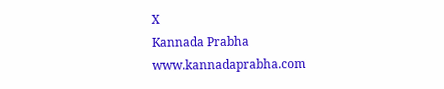X
Kannada Prabha
www.kannadaprabha.com